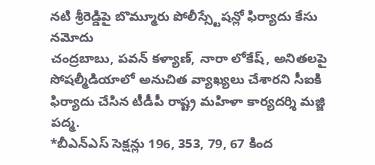నటి శ్రీరెడ్డిపై బొమ్మూరు పోలీస్స్టేషన్లో ఫిర్యాదు కేసు నమోదు
చంద్రబాబు, పవన్ కళ్యాణ్, నారా లోకేష్, అనితలపై సోషల్మీడియాలో అనుచిత వ్యాఖ్యలు చేశారని సీఐకి ఫిర్యాదు చేసిన టీడీపీ రాష్ట్ర మహిళా కార్యదర్శి మజ్జి పద్మ.
*బీఎన్ఎస్ సెక్షన్లు 196, 353, 79, 67 కింద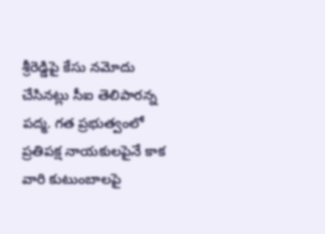శ్రీరెడ్డిపై కేసు నమోదు చేసినట్లు సీఐ తెలిపారన్న పద్మ. గత ప్రభుత్వంలో ప్రతిపక్ష నాయకులపైనే కాక వారి కుటుంబాలపై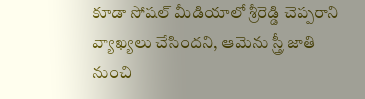కూడా సోషల్ మీడియాలో శ్రీరెడ్డి చెప్పరాని వ్యాఖ్యలు చేసిందని, ఆమెను స్త్రీ జాతి నుంచి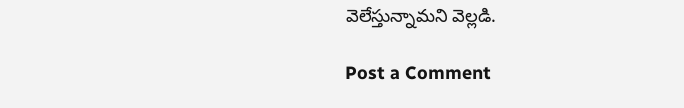వెలేస్తున్నామని వెల్లడి.

Post a Comment